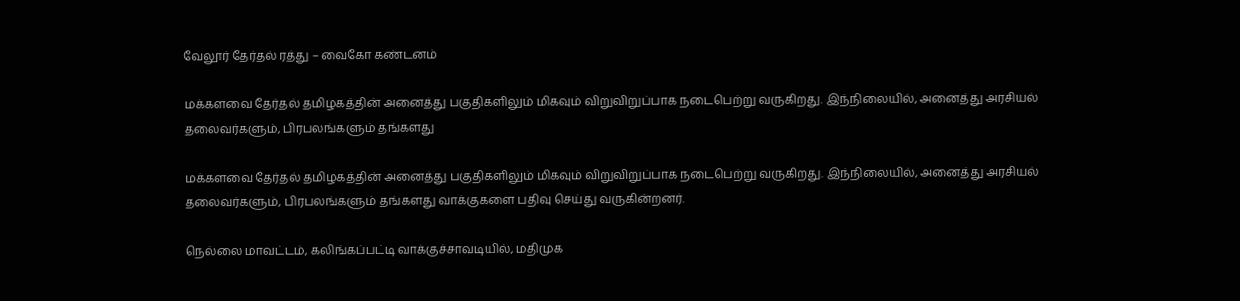வேலூர் தேர்தல் ரத்து – வைகோ கண்டனம்

மக்களவை தேர்தல் தமிழகத்தின் அனைத்து பகுதிகளிலும் மிகவும் விறுவிறுப்பாக நடைபெற்று வருகிறது. இந்நிலையில், அனைத்து அரசியல் தலைவர்களும், பிரபலங்களும் தங்களது

மக்களவை தேர்தல் தமிழகத்தின் அனைத்து பகுதிகளிலும் மிகவும் விறுவிறுப்பாக நடைபெற்று வருகிறது. இந்நிலையில், அனைத்து அரசியல் தலைவர்களும், பிரபலங்களும் தங்களது வாக்குகளை பதிவு செய்து வருகின்றனர்.

நெல்லை மாவட்டம், கலிங்கப்பட்டி வாக்குச்சாவடியில், மதிமுக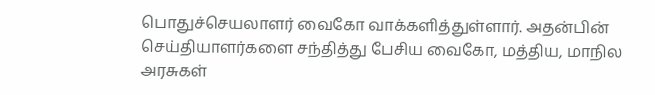பொதுச்செயலாளர் வைகோ வாக்களித்துள்ளார். அதன்பின் செய்தியாளர்களை சந்தித்து பேசிய வைகோ, மத்திய, மாநில அரசுகள்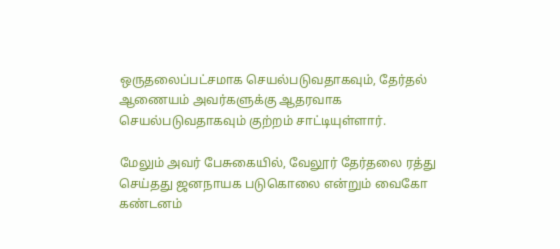ஒருதலைப்பட்சமாக செயல்படுவதாகவும், தேர்தல் ஆணையம் அவர்களுக்கு ஆதரவாக செயல்படுவதாகவும் குற்றம் சாட்டியுள்ளார்.

மேலும் அவர் பேசுகையில், வேலூர் தேர்தலை ரத்து செய்தது ஜனநாயக படுகொலை என்றும் வைகோ கண்டனம்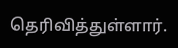தெரிவித்துள்ளார்.